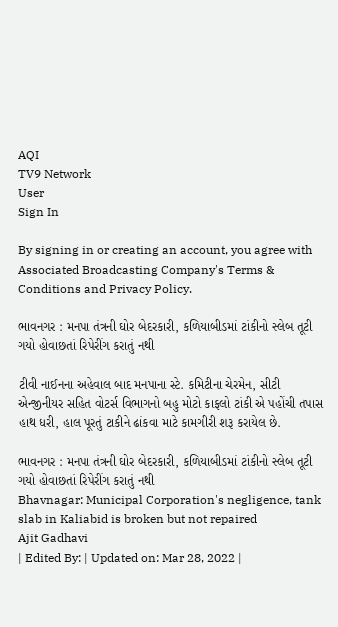AQI
TV9 Network
User
Sign In

By signing in or creating an account, you agree with Associated Broadcasting Company's Terms & Conditions and Privacy Policy.

ભાવનગર : મનપા તંત્રની ઘોર બેદરકારી, કળિયાબીડમાં ટાંકીનો સ્લેબ તૂટી ગયો હોવાછતાં રિપેરીંગ કરાતું નથી

ટીવી નાઈનના અહેવાલ બાદ મનપાના સ્ટે. કમિટીના ચેરમેન, સીટી એન્જીનીયર સહિત વોટર્સ વિભાગનો બહુ મોટો કાફલો ટાંકી એ પહોંચી તપાસ હાથ ધરી, હાલ પૂરતું ટાકીને ઢાંકવા માટે કામગીરી શરૂ કરાયેલ છે.

ભાવનગર : મનપા તંત્રની ઘોર બેદરકારી, કળિયાબીડમાં ટાંકીનો સ્લેબ તૂટી ગયો હોવાછતાં રિપેરીંગ કરાતું નથી
Bhavnagar: Municipal Corporation's negligence, tank slab in Kaliabid is broken but not repaired
Ajit Gadhavi
| Edited By: | Updated on: Mar 28, 2022 |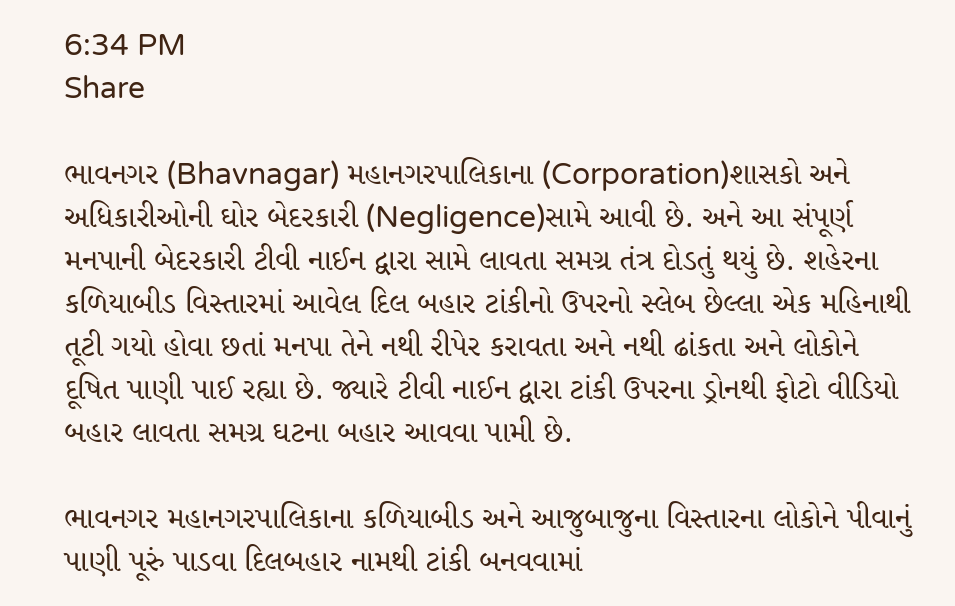6:34 PM
Share

ભાવનગર (Bhavnagar) મહાનગરપાલિકાના (Corporation)શાસકો અને અધિકારીઓની ઘોર બેદરકારી (Negligence)સામે આવી છે. અને આ સંપૂર્ણ મનપાની બેદરકારી ટીવી નાઈન દ્વારા સામે લાવતા સમગ્ર તંત્ર દોડતું થયું છે. શહેરના કળિયાબીડ વિસ્તારમાં આવેલ દિલ બહાર ટાંકીનો ઉપરનો સ્લેબ છેલ્લા એક મહિનાથી તૂટી ગયો હોવા છતાં મનપા તેને નથી રીપેર કરાવતા અને નથી ઢાંકતા અને લોકોને દૂષિત પાણી પાઈ રહ્યા છે. જ્યારે ટીવી નાઈન દ્વારા ટાંકી ઉપરના ડ્રોનથી ફોટો વીડિયો બહાર લાવતા સમગ્ર ઘટના બહાર આવવા પામી છે.

ભાવનગર મહાનગરપાલિકાના કળિયાબીડ અને આજુબાજુના વિસ્તારના લોકોને પીવાનું પાણી પૂરું પાડવા દિલબહાર નામથી ટાંકી બનવવામાં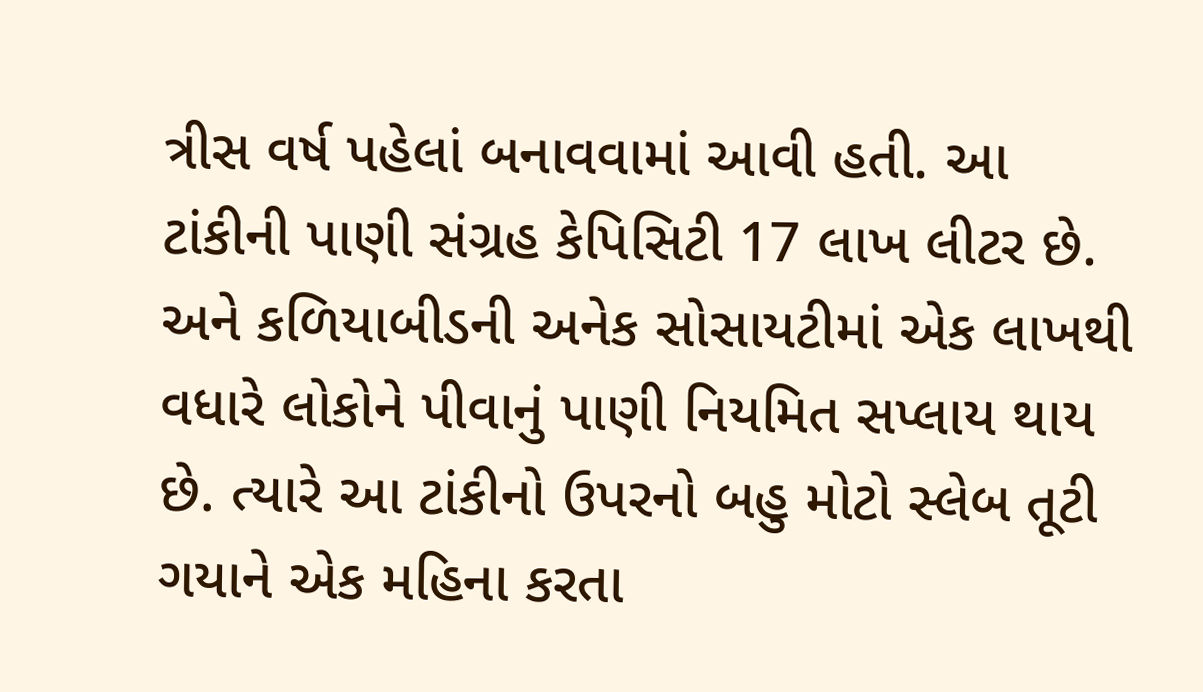ત્રીસ વર્ષ પહેલાં બનાવવામાં આવી હતી. આ ટાંકીની પાણી સંગ્રહ કેપિસિટી 17 લાખ લીટર છે. અને કળિયાબીડની અનેક સોસાયટીમાં એક લાખથી વધારે લોકોને પીવાનું પાણી નિયમિત સપ્લાય થાય છે. ત્યારે આ ટાંકીનો ઉપરનો બહુ મોટો સ્લેબ તૂટી ગયાને એક મહિના કરતા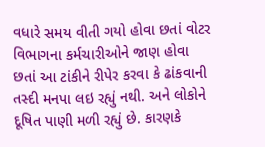વધારે સમય વીતી ગયો હોવા છતાં વોટર વિભાગના કર્મચારીઓને જાણ હોવા છતાં આ ટાંકીને રીપેર કરવા કે ઢાંકવાની તસ્દી મનપા લઇ રહ્યું નથી. અને લોકોને દૂષિત પાણી મળી રહ્યું છે. કારણકે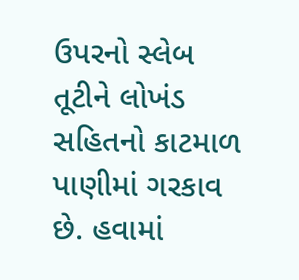ઉપરનો સ્લેબ તૂટીને લોખંડ સહિતનો કાટમાળ પાણીમાં ગરકાવ છે. હવામાં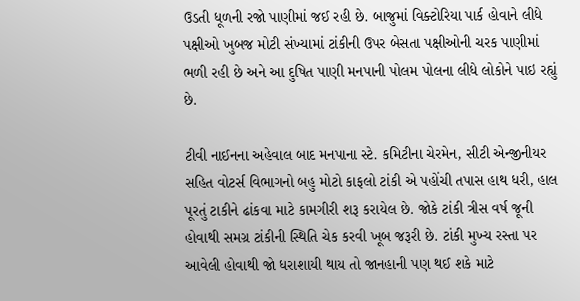ઉડતી ધૂળની રજો પાણીમાં જઈ રહી છે. બાજુમાં વિક્ટોરિયા પાર્ક હોવાને લીધે પક્ષીઓ ખુબજ મોટી સંખ્યામાં ટાંકીની ઉપર બેસતા પક્ષીઓની ચરક પાણીમાં ભળી રહી છે અને આ દુષિત પાણી મનપાની પોલમ પોલના લીધે લોકોને પાઇ રહ્યું છે.

ટીવી નાઈનના અહેવાલ બાદ મનપાના સ્ટે. કમિટીના ચેરમેન, સીટી એન્જીનીયર સહિત વોટર્સ વિભાગનો બહુ મોટો કાફલો ટાંકી એ પહોંચી તપાસ હાથ ધરી, હાલ પૂરતું ટાકીને ઢાંકવા માટે કામગીરી શરૂ કરાયેલ છે. જોકે ટાંકી ત્રીસ વર્ષ જૂની હોવાથી સમગ્ર ટાંકીની સ્થિતિ ચેક કરવી ખૂબ જરૂરી છે. ટાંકી મુખ્ય રસ્તા પર આવેલી હોવાથી જો ધરાશાયી થાય તો જાનહાની પણ થઈ શકે માટે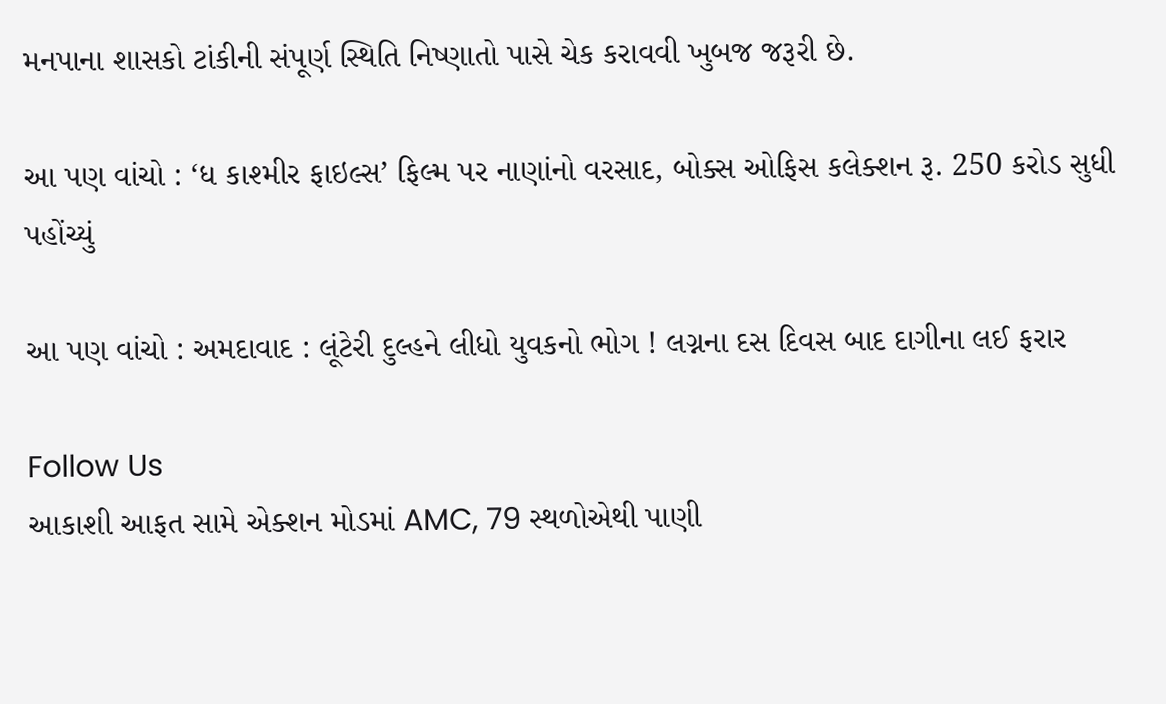મનપાના શાસકો ટાંકીની સંપૂર્ણ સ્થિતિ નિષ્ણાતો પાસે ચેક કરાવવી ખુબજ જરૂરી છે.

આ પણ વાંચો : ‘ધ કાશ્મીર ફાઇલ્સ’ ફિલ્મ પર નાણાંનો વરસાદ, બોક્સ ઓફિસ કલેક્શન રૂ. 250 કરોડ સુધી પહોંચ્યું

આ પણ વાંચો : અમદાવાદ : લૂંટેરી દુલ્હને લીધો યુવકનો ભોગ ! લગ્નના દસ દિવસ બાદ દાગીના લઈ ફરાર

Follow Us
આકાશી આફત સામે એક્શન મોડમાં AMC, 79 સ્થળોએથી પાણી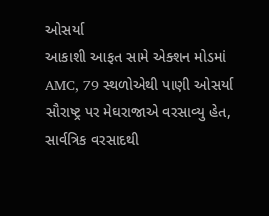ઓસર્યા
આકાશી આફત સામે એક્શન મોડમાં AMC, 79 સ્થળોએથી પાણી ઓસર્યા
સૌરાષ્ટ્ર પર મેઘરાજાએ વરસાવ્યુ હેત, સાર્વત્રિક વરસાદથી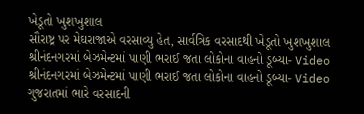ખેડૂતો ખુશખુશાલ
સૌરાષ્ટ્ર પર મેઘરાજાએ વરસાવ્યુ હેત, સાર્વત્રિક વરસાદથી ખેડૂતો ખુશખુશાલ
શ્રીનંદનગરમાં બેઝમેન્ટમાં પાણી ભરાઈ જતા લોકોના વાહનો ડૂબ્યા- Video
શ્રીનંદનગરમાં બેઝમેન્ટમાં પાણી ભરાઈ જતા લોકોના વાહનો ડૂબ્યા- Video
ગુજરાતમાં ભારે વરસાદની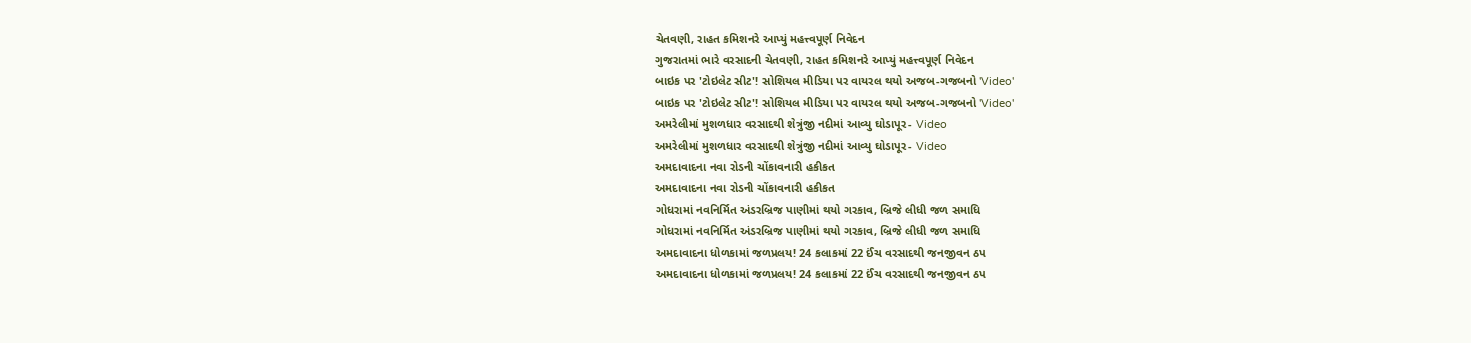ચેતવણી, રાહત કમિશનરે આપ્યું મહત્ત્વપૂર્ણ નિવેદન
ગુજરાતમાં ભારે વરસાદની ચેતવણી, રાહત કમિશનરે આપ્યું મહત્ત્વપૂર્ણ નિવેદન
બાઇક પર 'ટોઇલેટ સીટ'! સોશિયલ મીડિયા પર વાયરલ થયો અજબ-ગજબનો 'Video'
બાઇક પર 'ટોઇલેટ સીટ'! સોશિયલ મીડિયા પર વાયરલ થયો અજબ-ગજબનો 'Video'
અમરેલીમાં મુશળધાર વરસાદથી શેત્રુંજી નદીમાં આવ્યુ ઘોડાપૂર- Video
અમરેલીમાં મુશળધાર વરસાદથી શેત્રુંજી નદીમાં આવ્યુ ઘોડાપૂર- Video
અમદાવાદના નવા રોડની ચોંકાવનારી હકીકત
અમદાવાદના નવા રોડની ચોંકાવનારી હકીકત
ગોધરામાં નવનિર્મિત અંડરબ્રિજ પાણીમાં થયો ગરકાવ, બ્રિજે લીધી જળ સમાધિ
ગોધરામાં નવનિર્મિત અંડરબ્રિજ પાણીમાં થયો ગરકાવ, બ્રિજે લીધી જળ સમાધિ
અમદાવાદના ધોળકામાં જળપ્રલય! 24 કલાકમાં 22 ઈંચ વરસાદથી જનજીવન ઠપ
અમદાવાદના ધોળકામાં જળપ્રલય! 24 કલાકમાં 22 ઈંચ વરસાદથી જનજીવન ઠપ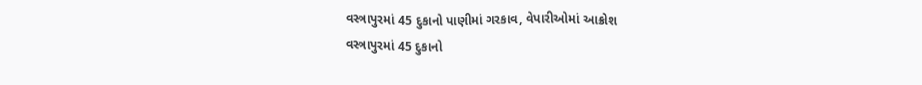વસ્ત્રાપુરમાં 45 દુકાનો પાણીમાં ગરકાવ, વેપારીઓમાં આક્રોશ
વસ્ત્રાપુરમાં 45 દુકાનો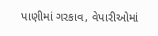પાણીમાં ગરકાવ, વેપારીઓમાં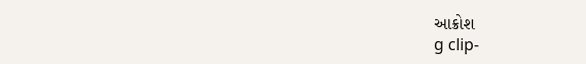આક્રોશ
g clip-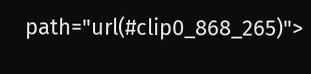path="url(#clip0_868_265)">